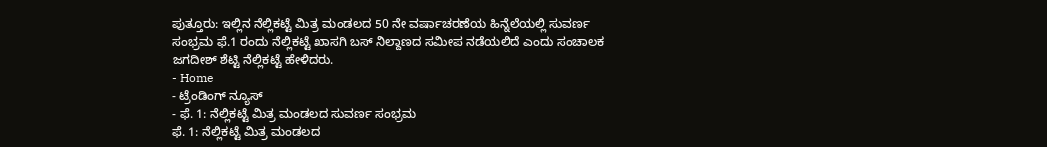ಪುತ್ತೂರು: ಇಲ್ಲಿನ ನೆಲ್ಲಿಕಟ್ಟೆ ಮಿತ್ರ ಮಂಡಲದ 50 ನೇ ವರ್ಷಾಚರಣೆಯ ಹಿನ್ನೆಲೆಯಲ್ಲಿ ಸುವರ್ಣ ಸಂಭ್ರಮ ಫೆ.1 ರಂದು ನೆಲ್ಲಿಕಟ್ಟೆ ಖಾಸಗಿ ಬಸ್ ನಿಲ್ದಾಣದ ಸಮೀಪ ನಡೆಯಲಿದೆ ಎಂದು ಸಂಚಾಲಕ ಜಗದೀಶ್ ಶೆಟ್ಟಿ ನೆಲ್ಲಿಕಟ್ಟೆ ಹೇಳಿದರು.
- Home
- ಟ್ರೆಂಡಿಂಗ್ ನ್ಯೂಸ್
- ಫೆ. 1: ನೆಲ್ಲಿಕಟ್ಟೆ ಮಿತ್ರ ಮಂಡಲದ ಸುವರ್ಣ ಸಂಭ್ರಮ
ಫೆ. 1: ನೆಲ್ಲಿಕಟ್ಟೆ ಮಿತ್ರ ಮಂಡಲದ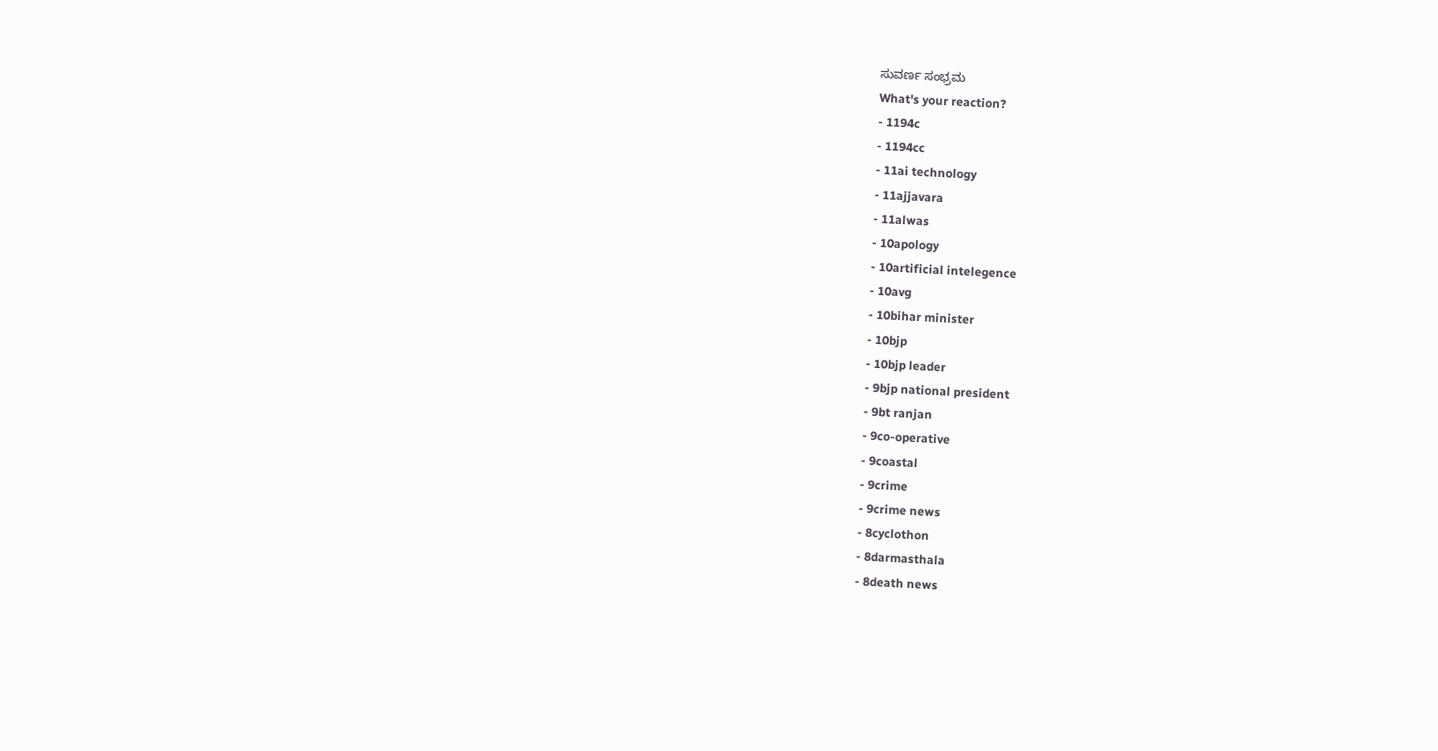ಸುವರ್ಣ ಸಂಭ್ರಮ
What's your reaction?
- 1194c
- 1194cc
- 11ai technology
- 11ajjavara
- 11alwas
- 10apology
- 10artificial intelegence
- 10avg
- 10bihar minister
- 10bjp
- 10bjp leader
- 9bjp national president
- 9bt ranjan
- 9co-operative
- 9coastal
- 9crime
- 9crime news
- 8cyclothon
- 8darmasthala
- 8death news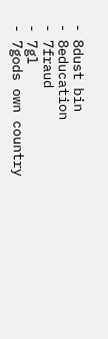- 8dust bin
- 8education
- 7fraud
- 7gl
- 7gods own country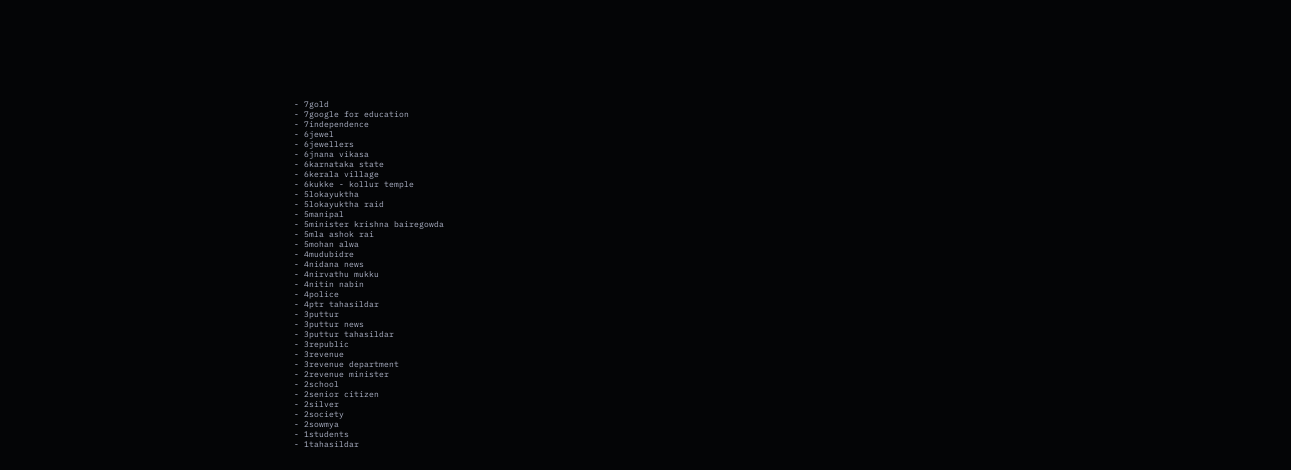- 7gold
- 7google for education
- 7independence
- 6jewel
- 6jewellers
- 6jnana vikasa
- 6karnataka state
- 6kerala village
- 6kukke - kollur temple
- 5lokayuktha
- 5lokayuktha raid
- 5manipal
- 5minister krishna bairegowda
- 5mla ashok rai
- 5mohan alwa
- 4mudubidre
- 4nidana news
- 4nirvathu mukku
- 4nitin nabin
- 4police
- 4ptr tahasildar
- 3puttur
- 3puttur news
- 3puttur tahasildar
- 3republic
- 3revenue
- 3revenue department
- 2revenue minister
- 2school
- 2senior citizen
- 2silver
- 2society
- 2sowmya
- 1students
- 1tahasildar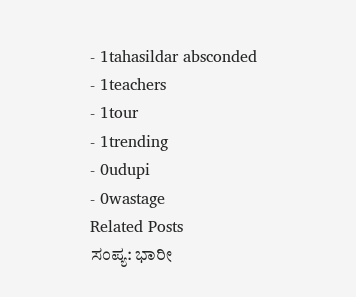- 1tahasildar absconded
- 1teachers
- 1tour
- 1trending
- 0udupi
- 0wastage
Related Posts
ಸಂಪ್ಯ: ಭಾರೀ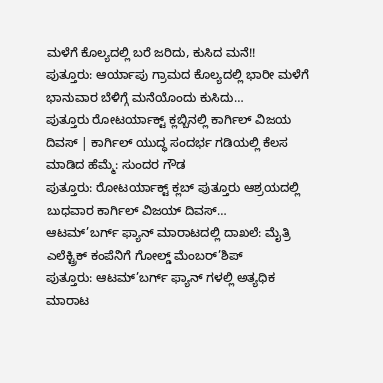ಮಳೆಗೆ ಕೊಲ್ಯದಲ್ಲಿ ಬರೆ ಜರಿದು, ಕುಸಿದ ಮನೆ!!
ಪುತ್ತೂರು: ಆರ್ಯಾಪು ಗ್ರಾಮದ ಕೊಲ್ಯದಲ್ಲಿ ಭಾರೀ ಮಳೆಗೆ ಭಾನುವಾರ ಬೆಳಿಗ್ಗೆ ಮನೆಯೊಂದು ಕುಸಿದು…
ಪುತ್ತೂರು ರೋಟರ್ಯಾಕ್ಟ್ ಕ್ಲಬ್ಬಿನಲ್ಲಿ ಕಾರ್ಗಿಲ್ ವಿಜಯ ದಿವಸ್ | ಕಾರ್ಗಿಲ್ ಯುದ್ಧ ಸಂದರ್ಭ ಗಡಿಯಲ್ಲಿ ಕೆಲಸ ಮಾಡಿದ ಹೆಮ್ಮೆ: ಸುಂದರ ಗೌಡ
ಪುತ್ತೂರು: ರೋಟರ್ಯಾಕ್ಟ್ ಕ್ಲಬ್ ಪುತ್ತೂರು ಆಶ್ರಯದಲ್ಲಿ ಬುಧವಾರ ಕಾರ್ಗಿಲ್ ವಿಜಯ್ ದಿವಸ್…
ಆಟಮ್’ಬರ್ಗ್ ಫ್ಯಾನ್ ಮಾರಾಟದಲ್ಲಿ ದಾಖಲೆ: ಮೈತ್ರಿ ಎಲೆಕ್ಟ್ರಿಕ್ ಕಂಪೆನಿಗೆ ಗೋಲ್ಡ್ ಮೆಂಬರ್’ಶಿಪ್
ಪುತ್ತೂರು: ಆಟಮ್’ಬರ್ಗ್ ಫ್ಯಾನ್ ಗಳಲ್ಲಿ ಅತ್ಯಧಿಕ ಮಾರಾಟ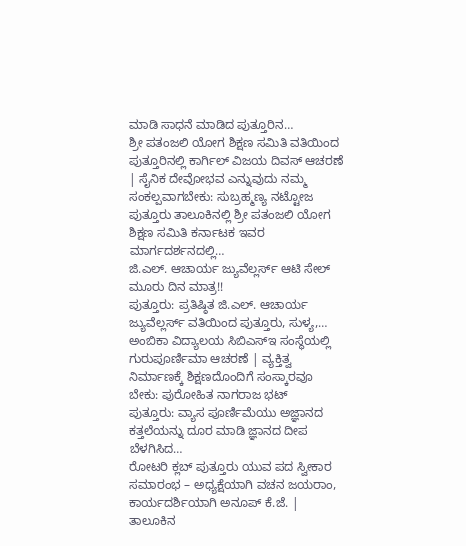ಮಾಡಿ ಸಾಧನೆ ಮಾಡಿದ ಪುತ್ತೂರಿನ…
ಶ್ರೀ ಪತಂಜಲಿ ಯೋಗ ಶಿಕ್ಷಣ ಸಮಿತಿ ವತಿಯಿಂದ ಪುತ್ತೂರಿನಲ್ಲಿ ಕಾರ್ಗಿಲ್ ವಿಜಯ ದಿವಸ್ ಆಚರಣೆ | ಸೈನಿಕ ದೇವೋಭವ ಎನ್ನುವುದು ನಮ್ಮ ಸಂಕಲ್ಪವಾಗಬೇಕು: ಸುಬ್ರಹ್ಮಣ್ಯ ನಟ್ಟೋಜ
ಪುತ್ತೂರು ತಾಲೂಕಿನಲ್ಲಿ ಶ್ರೀ ಪತಂಜಲಿ ಯೋಗ ಶಿಕ್ಷಣ ಸಮಿತಿ ಕರ್ನಾಟಕ ಇವರ ಮಾರ್ಗದರ್ಶನದಲ್ಲಿ…
ಜಿ.ಎಲ್. ಆಚಾರ್ಯ ಜ್ಯುವೆಲ್ಲರ್ಸ್ ಆಟಿ ಸೇಲ್ ಮೂರು ದಿನ ಮಾತ್ರ!!
ಪುತ್ತೂರು: ಪ್ರತಿಷ್ಠಿತ ಜಿ.ಎಲ್. ಆಚಾರ್ಯ ಜ್ಯುವೆಲ್ಲರ್ಸ್ ವತಿಯಿಂದ ಪುತ್ತೂರು, ಸುಳ್ಯ,…
ಅಂಬಿಕಾ ವಿದ್ಯಾಲಯ ಸಿಬಿಎಸ್ಇ ಸಂಸ್ಥೆಯಲ್ಲಿ ಗುರುಪೂರ್ಣಿಮಾ ಆಚರಣೆ | ವ್ಯಕ್ತಿತ್ವ ನಿರ್ಮಾಣಕ್ಕೆ ಶಿಕ್ಷಣದೊಂದಿಗೆ ಸಂಸ್ಕಾರವೂ ಬೇಕು: ಪುರೋಹಿತ ನಾಗರಾಜ ಭಟ್
ಪುತ್ತೂರು: ವ್ಯಾಸ ಪೂರ್ಣಿಮೆಯು ಅಜ್ಞಾನದ ಕತ್ತಲೆಯನ್ನು ದೂರ ಮಾಡಿ ಜ್ಞಾನದ ದೀಪ ಬೆಳಗಿಸಿದ…
ರೋಟರಿ ಕ್ಲಬ್ ಪುತ್ತೂರು ಯುವ ಪದ ಸ್ವೀಕಾರ ಸಮಾರಂಭ – ಅಧ್ಯಕ್ಷೆಯಾಗಿ ವಚನ ಜಯರಾಂ, ಕಾರ್ಯದರ್ಶಿಯಾಗಿ ಅನೂಪ್ ಕೆ.ಜೆ. | ತಾಲೂಕಿನ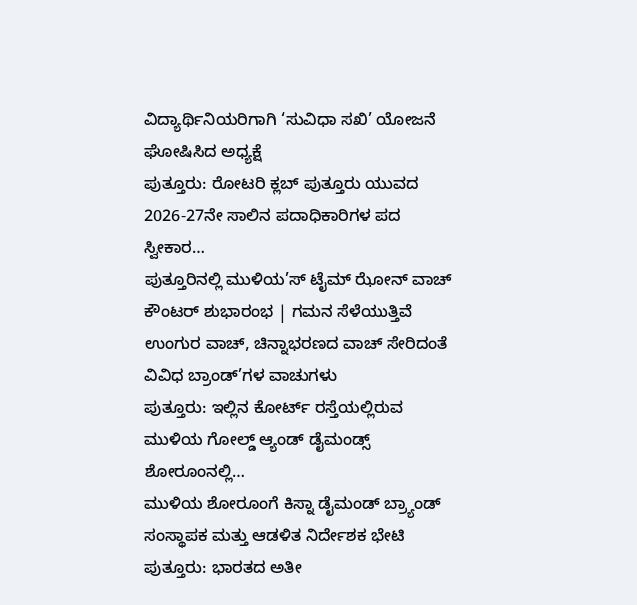ವಿದ್ಯಾರ್ಥಿನಿಯರಿಗಾಗಿ ‘ಸುವಿಧಾ ಸಖಿ’ ಯೋಜನೆ ಘೋಷಿಸಿದ ಅಧ್ಯಕ್ಷೆ
ಪುತ್ತೂರು: ರೋಟರಿ ಕ್ಲಬ್ ಪುತ್ತೂರು ಯುವದ 2026-27ನೇ ಸಾಲಿನ ಪದಾಧಿಕಾರಿಗಳ ಪದ ಸ್ವೀಕಾರ…
ಪುತ್ತೂರಿನಲ್ಲಿ ಮುಳಿಯ’ಸ್ ಟೈಮ್ ಝೋನ್ ವಾಚ್ ಕೌಂಟರ್ ಶುಭಾರಂಭ | ಗಮನ ಸೆಳೆಯುತ್ತಿವೆ ಉಂಗುರ ವಾಚ್, ಚಿನ್ನಾಭರಣದ ವಾಚ್ ಸೇರಿದಂತೆ ವಿವಿಧ ಬ್ರಾಂಡ್’ಗಳ ವಾಚುಗಳು
ಪುತ್ತೂರು: ಇಲ್ಲಿನ ಕೋರ್ಟ್ ರಸ್ತೆಯಲ್ಲಿರುವ ಮುಳಿಯ ಗೋಲ್ಡ್ ಆ್ಯಂಡ್ ಡೈಮಂಡ್ಸ್ ಶೋರೂಂನಲ್ಲಿ…
ಮುಳಿಯ ಶೋರೂಂಗೆ ಕಿಸ್ನಾ ಡೈಮಂಡ್ ಬ್ರ್ಯಾಂಡ್ ಸಂಸ್ಥಾಪಕ ಮತ್ತು ಆಡಳಿತ ನಿರ್ದೇಶಕ ಭೇಟಿ
ಪುತ್ತೂರು: ಭಾರತದ ಅತೀ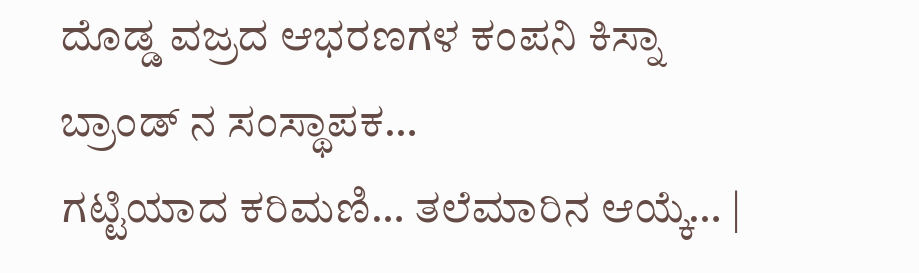ದೊಡ್ಡ ವಜ್ರದ ಆಭರಣಗಳ ಕಂಪನಿ ಕಿಸ್ನಾ ಬ್ರಾಂಡ್ ನ ಸಂಸ್ಥಾಪಕ…
ಗಟ್ಟಿಯಾದ ಕರಿಮಣಿ… ತಲೆಮಾರಿನ ಆಯ್ಕೆ… |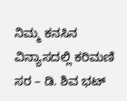ನಿಮ್ಮ ಕನಸಿನ ವಿನ್ಯಾಸದಲ್ಲಿ ಕರಿಮಣಿ ಸರ – ಡಿ. ಶಿವ ಭಟ್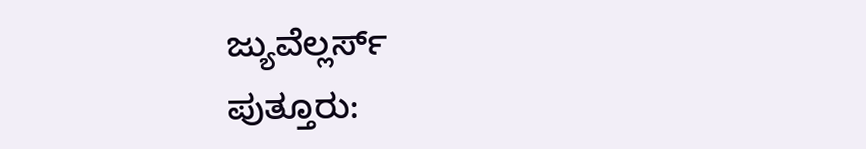ಜ್ಯುವೆಲ್ಲರ್ಸ್
ಪುತ್ತೂರು: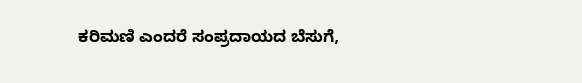ಕರಿಮಣಿ ಎಂದರೆ ಸಂಪ್ರದಾಯದ ಬೆಸುಗೆ,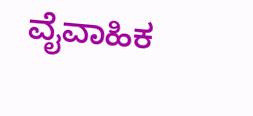ವೈವಾಹಿಕ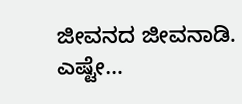ಜೀವನದ ಜೀವನಾಡಿ. ಎಷ್ಟೇ…